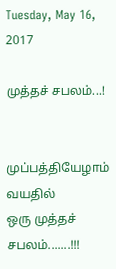Tuesday, May 16, 2017

முத்தச் சபலம்...!


முப்பத்தியேழாம் வயதில்
ஒரு முத்தச் சபலம்.......!!!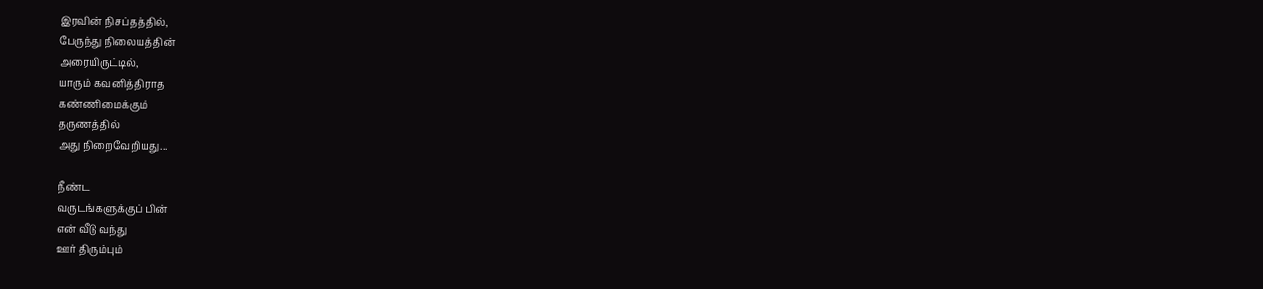இரவின் நிசப்தத்தில்,
பேருந்து நிலையத்தின்
அரையிருட்டில்,
யாரும் கவனித்திராத
கண்ணிமைக்கும்
தருணத்தில்
அது நிறைவேறியது...

நீண்ட
வருடங்களுக்குப் பின்
என் வீடு வந்து
ஊர் திரும்பும்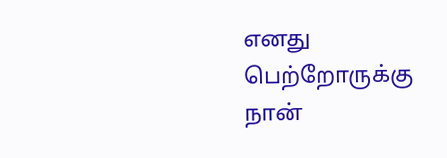எனது பெற்றோருக்கு
நான்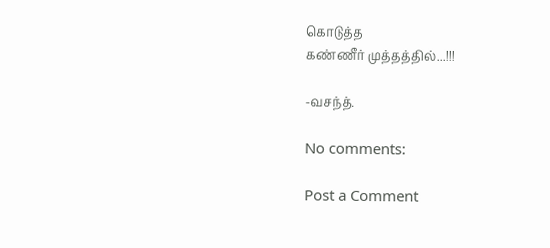கொடுத்த
கண்ணீர் முத்தத்தில்...!!!

-வசந்த்.

No comments:

Post a Comment